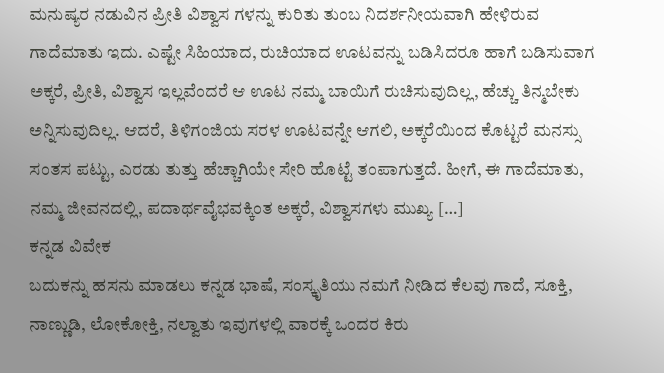ಮನುಷ್ಯರ ನಡುವಿನ ಪ್ರೀತಿ ವಿಶ್ವಾಸ ಗಳನ್ನು ಕುರಿತು ತುಂಬ ನಿದರ್ಶನೀಯವಾಗಿ ಹೇಳಿರುವ ಗಾದೆಮಾತು ಇದು. ಎಷ್ಟೇ ಸಿಹಿಯಾದ, ರುಚಿಯಾದ ಊಟವನ್ನು ಬಡಿಸಿದರೂ ಹಾಗೆ ಬಡಿಸುವಾಗ ಅಕ್ಕರೆ, ಪ್ರೀತಿ, ವಿಶ್ವಾಸ ಇಲ್ಲವೆಂದರೆ ಆ ಊಟ ನಮ್ಮ ಬಾಯಿಗೆ ರುಚಿಸುವುದಿಲ್ಲ, ಹೆಚ್ಚು ತಿನ್ಮಬೇಕು ಅನ್ನಿಸುವುದಿಲ್ಲ. ಆದರೆ, ತಿಳಿಗಂಜಿಯ ಸರಳ ಊಟವನ್ನೇ ಆಗಲಿ, ಅಕ್ಕರೆಯಿಂದ ಕೊಟ್ಟರೆ ಮನಸ್ಸು ಸಂತಸ ಪಟ್ಟು, ಎರಡು ತುತ್ತು ಹೆಚ್ಚಾಗಿಯೇ ಸೇರಿ ಹೊಟ್ಟೆ ತಂಪಾಗುತ್ತದೆ. ಹೀಗೆ, ಈ ಗಾದೆಮಾತು, ನಮ್ಮ ಜೀವನದಲ್ಲಿ, ಪದಾರ್ಥವೈಭವಕ್ಕಿಂತ ಅಕ್ಕರೆ, ವಿಶ್ವಾಸಗಳು ಮುಖ್ಯ […]
ಕನ್ನಡ ವಿವೇಕ
ಬದುಕನ್ನು ಹಸನು ಮಾಡಲು ಕನ್ನಡ ಭಾಷೆ, ಸಂಸ್ಕೃತಿಯು ನಮಗೆ ನೀಡಿದ ಕೆಲವು ಗಾದೆ, ಸೂಕ್ತಿ, ನಾಣ್ಣುಡಿ, ಲೋಕೋಕ್ತಿ, ನಲ್ವಾತು ಇವುಗಳಲ್ಲಿ ವಾರಕ್ಕೆ ಒಂದರ ಕಿರು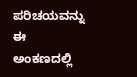ಪರಿಚಯವನ್ನು ಈ ಅಂಕಣದಲ್ಲಿ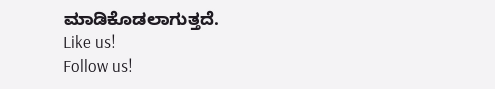ಮಾಡಿಕೊಡಲಾಗುತ್ತದೆ.
Like us!
Follow us!